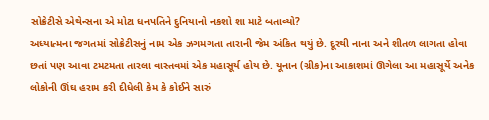સોક્રેટીસે એથેન્સના એ મોટા ધનપતિને દુનિયાનો નકશો શા માટે બતાવ્યો?
અધ્યાત્મના જગતમાં સોક્રેટીસનું નામ એક ઝગમગતા તારાની જેમ અંકિત થયું છે. દૂરથી નાના અને શીતળ લાગતા હોવા છતાં પણ આવા ટમટમતા તારલા વાસ્તવમાં એક મહાસૂર્ય હોય છે. યૂનાન (ગ્રીક)ના આકાશમાં ઊગેલા આ મહાસૂર્યે અનેક લોકોની ઊંઘ હરામ કરી દીધેલી કેમ કે કોઈને સારું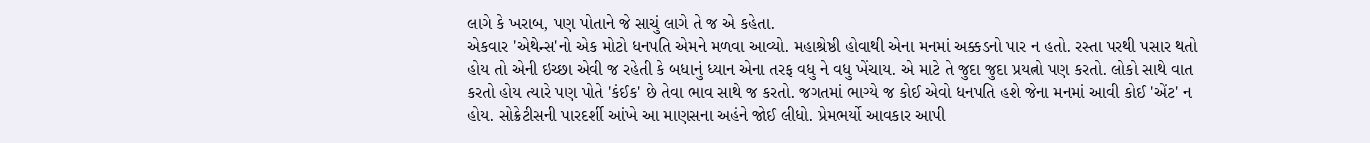લાગે કે ખરાબ, પણ પોતાને જે સાચું લાગે તે જ એ કહેતા.
એકવાર 'એથેન્સ'નો એક મોટો ધનપતિ એમને મળવા આવ્યો. મહાશ્રેષ્ઠી હોવાથી એના મનમાં અક્કડનો પાર ન હતો. રસ્તા પરથી પસાર થતો હોય તો એની ઇચ્છા એવી જ રહેતી કે બધાનું ધ્યાન એના તરફ વધુ ને વધુ ખેંચાય. એ માટે તે જુદા જુદા પ્રયત્નો પણ કરતો. લોકો સાથે વાત કરતો હોય ત્યારે પણ પોતે 'કંઈક' છે તેવા ભાવ સાથે જ કરતો. જગતમાં ભાગ્યે જ કોઈ એવો ધનપતિ હશે જેના મનમાં આવી કોઈ 'એંટ' ન હોય. સોક્રેટીસની પારદર્શી આંખે આ માણસના અહંને જોઈ લીધો. પ્રેમભર્યો આવકાર આપી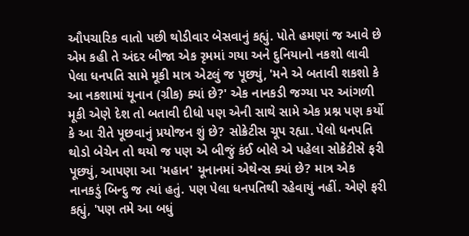ઔપચારિક વાતો પછી થોડીવાર બેસવાનું કહ્યું. પોતે હમણાં જ આવે છે એમ કહી તે અંદર બીજા એક રૃમમાં ગયા અને દુનિયાનો નકશો લાવી પેલા ધનપતિ સામે મૂકી માત્ર એટલું જ પૂછ્યું, 'મને એ બતાવી શકશો કે આ નકશામાં યૂનાન (ગ્રીક) ક્યાં છે?' એક નાનકડી જગ્યા પર આંગળી મૂકી એણે દેશ તો બતાવી દીધો પણ એની સાથે સામે એક પ્રશ્ન પણ કર્યો કે આ રીતે પૂછવાનું પ્રયોજન શું છે? સોક્રેટીસ ચૂપ રહ્યા. પેલો ધનપતિ થોડો બેચેન તો થયો જ પણ એ બીજું કંઈ બોલે એ પહેલા સોક્રેટીસે ફરી પૂછ્યું, આપણા આ 'મહાન' યૂનાનમાં એથેન્સ ક્યાં છે? માત્ર એક નાનકડું બિન્દુ જ ત્યાં હતું. પણ પેલા ધનપતિથી રહેવાયું નહીં. એણે ફરી કહ્યું, 'પણ તમે આ બધું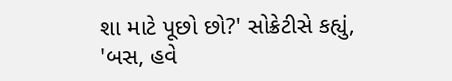શા માટે પૂછો છો?' સોક્રેટીસે કહ્યું, 'બસ, હવે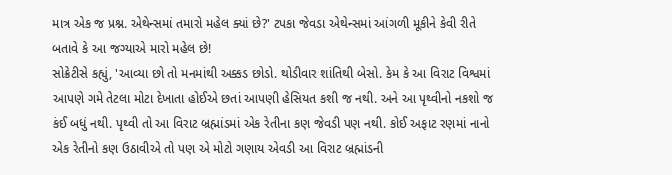માત્ર એક જ પ્રશ્ન. એથેન્સમાં તમારો મહેલ ક્યાં છે?' ટપકા જેવડા એથેન્સમાં આંગળી મૂકીને કેવી રીતે બતાવે કે આ જગ્યાએ મારો મહેલ છે!
સોક્રેટીસે કહ્યું, 'આવ્યા છો તો મનમાંથી અક્કડ છોડો. થોડીવાર શાંતિથી બેસો. કેમ કે આ વિરાટ વિશ્વમાં આપણે ગમે તેટલા મોટા દેખાતા હોઈએ છતાં આપણી હેસિયત કશી જ નથી. અને આ પૃથ્વીનો નકશો જ કંઈ બધું નથી. પૃથ્વી તો આ વિરાટ બ્રહ્માંડમાં એક રેતીના કણ જેવડી પણ નથી. કોઈ અફાટ રણમાં નાનો એક રેતીનો કણ ઉઠાવીએ તો પણ એ મોટો ગણાય એવડી આ વિરાટ બ્રહ્માંડની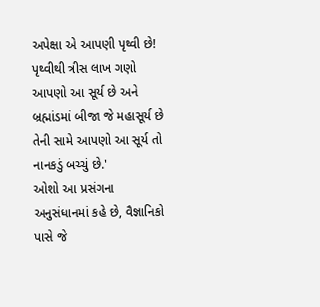અપેક્ષા એ આપણી પૃથ્વી છે! પૃથ્વીથી ત્રીસ લાખ ગણો આપણો આ સૂર્ય છે અને બ્રહ્માંડમાં બીજા જે મહાસૂર્ય છે તેની સામે આપણો આ સૂર્ય તો નાનકડું બચ્ચું છે.'
ઓશો આ પ્રસંગના અનુસંધાનમાં કહે છે, વૈજ્ઞાનિકો પાસે જે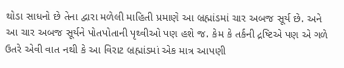થોડા સાધનો છે તેના દ્વારા મળેલી માહિતી પ્રમાણે આ બ્રહ્માંડમાં ચાર અબજ સૂર્ય છે. અને આ ચાર અબજ સૂર્યને પોતપોતાની પૃથ્વીઓ પણ હશે જ. કેમ કે તર્કની દ્રષ્ટિએ પણ એ ગળે ઉતરે એવી વાત નથી કે આ વિરાટ બ્રહ્માંડમાં એક માત્ર આપણી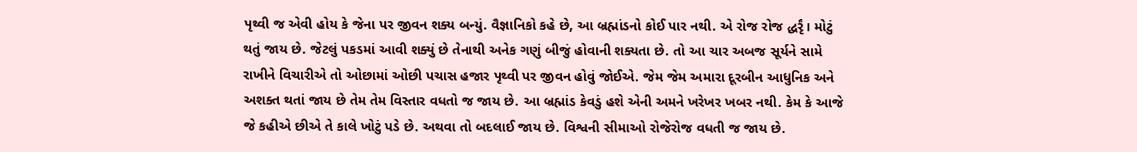પૃથ્વી જ એવી હોય કે જેના પર જીવન શક્ય બન્યું. વૈજ્ઞાનિકો કહે છે, આ બ્રહ્માંડનો કોઈ પાર નથી. એ રોજ રોજ દ્ધર્રૃં। મોટું થતું જાય છે. જેટલું પકડમાં આવી શક્યું છે તેનાથી અનેક ગણું બીજું હોવાની શક્યતા છે. તો આ ચાર અબજ સૂર્યને સામે રાખીને વિચારીએ તો ઓછામાં ઓછી પચાસ હજાર પૃથ્વી પર જીવન હોવું જોઈએ. જેમ જેમ અમારા દૂરબીન આધુનિક અને અશક્ત થતાં જાય છે તેમ તેમ વિસ્તાર વધતો જ જાય છે. આ બ્રહ્માંડ કેવડું હશે એની અમને ખરેખર ખબર નથી. કેમ કે આજે જે કહીએ છીએ તે કાલે ખોટું પડે છે. અથવા તો બદલાઈ જાય છે. વિશ્વની સીમાઓ રોજેરોજ વધતી જ જાય છે.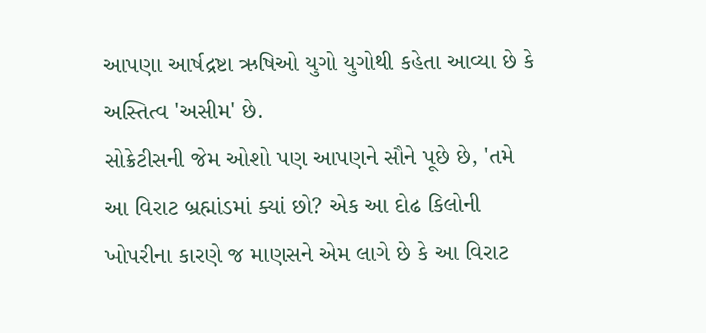આપણા આર્ષદ્રષ્ટા ઋષિઓ યુગો યુગોથી કહેતા આવ્યા છે કે અસ્તિત્વ 'અસીમ' છે.
સોક્રેટીસની જેમ ઓશો પણ આપણને સૌને પૂછે છે, 'તમે આ વિરાટ બ્રહ્માંડમાં ક્યાં છો? એક આ દોઢ કિલોની ખોપરીના કારણે જ માણસને એમ લાગે છે કે આ વિરાટ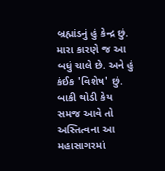બ્રહ્માંડનું હું કેન્દ્ર છું. મારા કારણે જ આ બધું ચાલે છે. અને હું કંઈક 'વિશેષ' છું. બાકી થોડી કેય સમજ આવે તો અસ્તિત્વના આ મહાસાગરમાં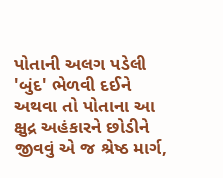પોતાની અલગ પડેલી 'બુંદ' ભેળવી દઈને અથવા તો પોતાના આ ક્ષુદ્ર અહંકારને છોડીને જીવવું એ જ શ્રેષ્ઠ માર્ગ,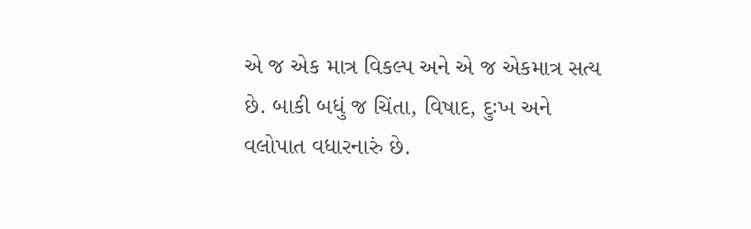એ જ એક માત્ર વિકલ્પ અને એ જ એકમાત્ર સત્ય છે. બાકી બધું જ ચિંતા, વિષાદ, દુઃખ અને વલોપાત વધારનારું છે.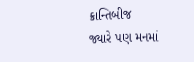ક્રાન્તિબીજ
જ્યારે પણ મનમાં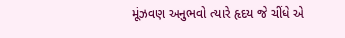મૂંઝવણ અનુભવો ત્યારે હૃદય જે ચીંધે એ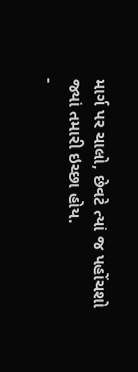માર્ગ પર ચાલો, છેવટે ત્યાં જ પહોંચશો જ્યાં તમારી ઇચ્છા હોય.
-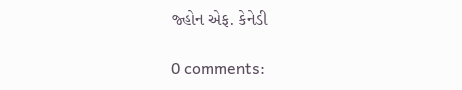જ્હોન એફ. કેનેડી

0 comments: